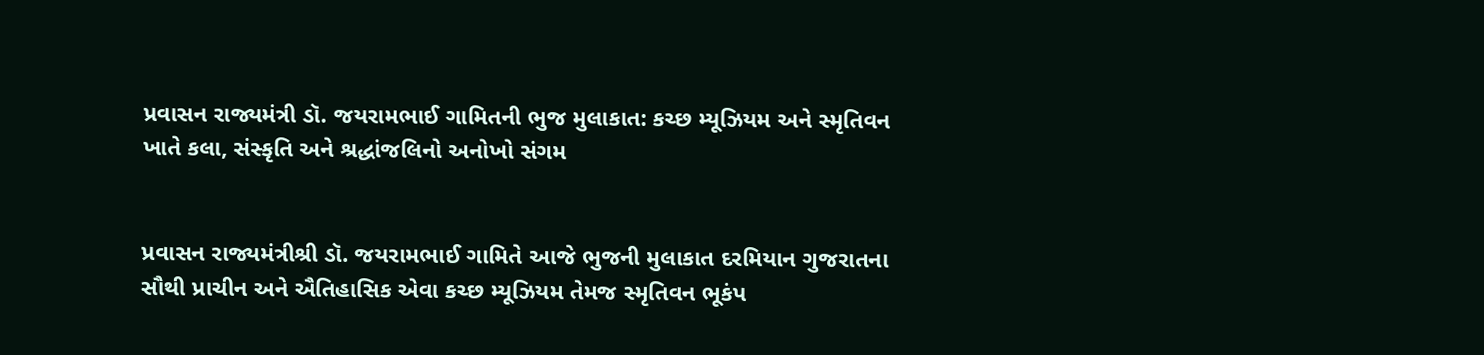પ્રવાસન રાજ્યમંત્રી ડૉ. જયરામભાઈ ગામિતની ભુજ મુલાકાત: કચ્છ મ્યૂઝિયમ અને સ્મૃતિવન ખાતે કલા, સંસ્કૃતિ અને શ્રદ્ધાંજલિનો અનોખો સંગમ


પ્રવાસન રાજ્યમંત્રીશ્રી ડૉ. જયરામભાઈ ગામિતે આજે ભુજની મુલાકાત દરમિયાન ગુજરાતના સૌથી પ્રાચીન અને ઐતિહાસિક એવા કચ્છ મ્યૂઝિયમ તેમજ સ્મૃતિવન ભૂકંપ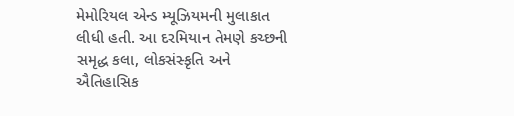મેમોરિયલ એન્ડ મ્યૂઝિયમની મુલાકાત લીધી હતી. આ દરમિયાન તેમણે કચ્છની સમૃદ્ધ કલા, લોકસંસ્કૃતિ અને ઐતિહાસિક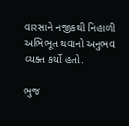વારસાને નજીકથી નિહાળી અભિભૂત થવાનો અનુભવ વ્યક્ત કર્યો હતો.

ભુજ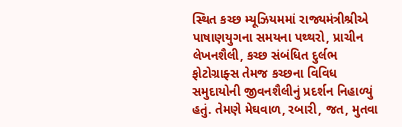સ્થિત કચ્છ મ્યૂઝિયમમાં રાજ્યમંત્રીશ્રીએ પાષાણયુગના સમયના પથ્થરો, પ્રાચીન લેખનશૈલી, કચ્છ સંબંધિત દુર્લભ ફોટોગ્રાફ્સ તેમજ કચ્છના વિવિધ સમુદાયોની જીવનશૈલીનું પ્રદર્શન નિહાળ્યું હતું. તેમણે મેઘવાળ, રબારી, જત, મુતવા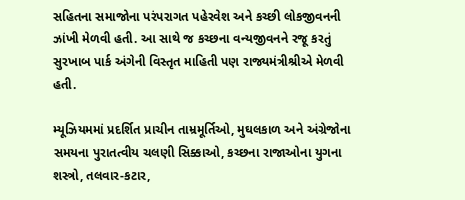સહિતના સમાજોના પરંપરાગત પહેરવેશ અને કચ્છી લોકજીવનની ઝાંખી મેળવી હતી. આ સાથે જ કચ્છના વન્યજીવનને રજૂ કરતું સુરખાબ પાર્ક અંગેની વિસ્તૃત માહિતી પણ રાજ્યમંત્રીશ્રીએ મેળવી હતી.

મ્યૂઝિયમમાં પ્રદર્શિત પ્રાચીન તામ્રમૂર્તિઓ, મુઘલકાળ અને અંગ્રેજોના સમયના પુરાતત્વીય ચલણી સિક્કાઓ, કચ્છના રાજાઓના યુગના શસ્ત્રો, તલવાર-કટાર,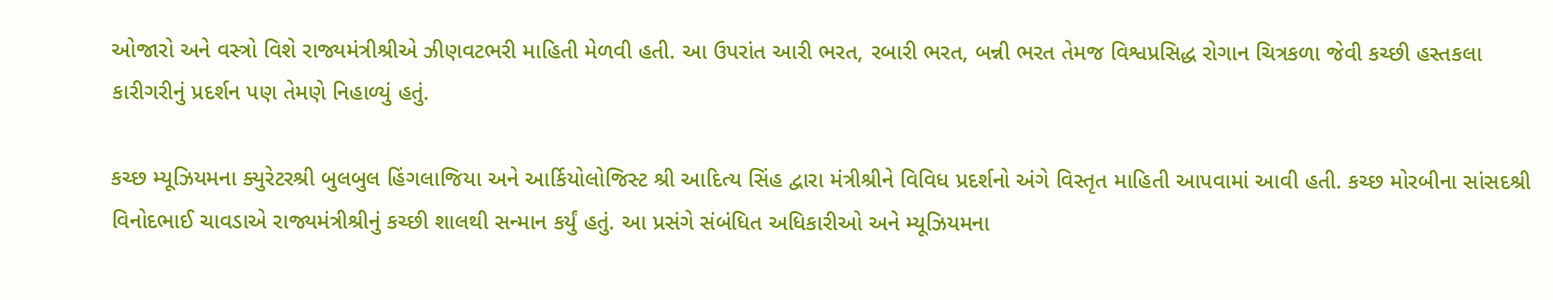ઓજારો અને વસ્ત્રો વિશે રાજ્યમંત્રીશ્રીએ ઝીણવટભરી માહિતી મેળવી હતી. આ ઉપરાંત આરી ભરત, રબારી ભરત, બન્ની ભરત તેમજ વિશ્વપ્રસિદ્ધ રોગાન ચિત્રકળા જેવી કચ્છી હસ્તકલા કારીગરીનું પ્રદર્શન પણ તેમણે નિહાળ્યું હતું.

કચ્છ મ્યૂઝિયમના ક્યુરેટરશ્રી બુલબુલ હિંગલાજિયા અને આર્કિયોલોજિસ્ટ શ્રી આદિત્ય સિંહ દ્વારા મંત્રીશ્રીને વિવિધ પ્રદર્શનો અંગે વિસ્તૃત માહિતી આપવામાં આવી હતી. કચ્છ મોરબીના સાંસદશ્રી વિનોદભાઈ ચાવડાએ રાજ્યમંત્રીશ્રીનું કચ્છી શાલથી સન્માન કર્યું હતું. આ પ્રસંગે સંબંધિત અધિકારીઓ અને મ્યૂઝિયમના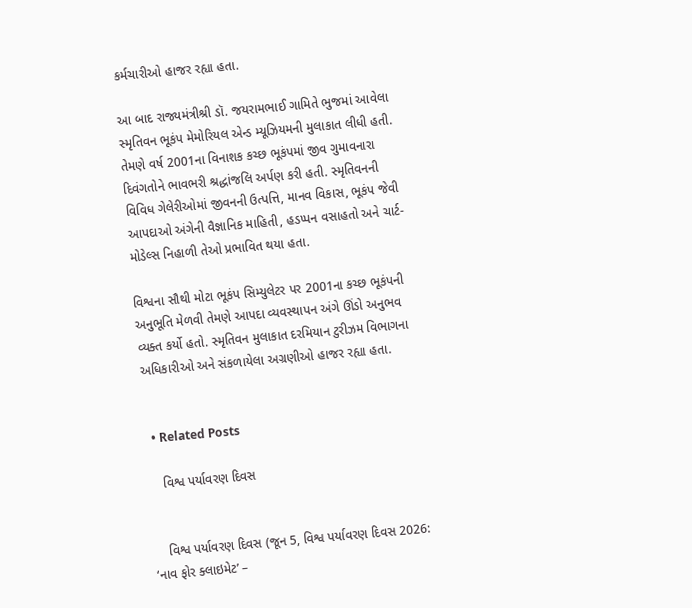કર્મચારીઓ હાજર રહ્યા હતા.

આ બાદ રાજ્યમંત્રીશ્રી ડૉ. જયરામભાઈ ગામિતે ભુજમાં આવેલા સ્મૃતિવન ભૂકંપ મેમોરિયલ એન્ડ મ્યૂઝિયમની મુલાકાત લીધી હતી. તેમણે વર્ષ 2001ના વિનાશક કચ્છ ભૂકંપમાં જીવ ગુમાવનારા દિવંગતોને ભાવભરી શ્રદ્ધાંજલિ અર્પણ કરી હતી. સ્મૃતિવનની વિવિધ ગેલેરીઓમાં જીવનની ઉત્પત્તિ, માનવ વિકાસ, ભૂકંપ જેવી આપદાઓ અંગેની વૈજ્ઞાનિક માહિતી, હડપ્પન વસાહતો અને ચાર્ટ-મોડેલ્સ નિહાળી તેઓ પ્રભાવિત થયા હતા.

વિશ્વના સૌથી મોટા ભૂકંપ સિમ્યુલેટર પર 2001ના કચ્છ ભૂકંપની અનુભૂતિ મેળવી તેમણે આપદા વ્યવસ્થાપન અંગે ઊંડો અનુભવ વ્યક્ત કર્યો હતો. સ્મૃતિવન મુલાકાત દરમિયાન ટુરીઝમ વિભાગના અધિકારીઓ અને સંકળાયેલા અગ્રણીઓ હાજર રહ્યા હતા.


  • Related Posts

    વિશ્વ પર્યાવરણ દિવસ


    વિશ્વ પર્યાવરણ દિવસ (જૂન 5, વિશ્વ પર્યાવરણ દિવસ 2026: ‘નાવ ફોર ક્લાઇમેટ’ –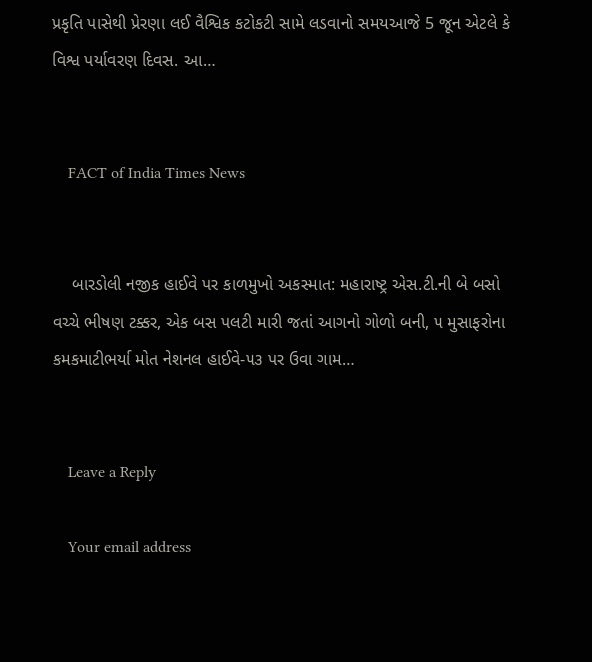પ્રકૃતિ પાસેથી પ્રેરણા લઈ વૈશ્વિક કટોકટી સામે લડવાનો સમયઆજે 5 જૂન એટલે કે વિશ્વ પર્યાવરણ દિવસ. આ…


    FACT of India Times News


    બારડોલી નજીક હાઈવે પર કાળમુખો અકસ્માત: મહારાષ્ટ્ર એસ.ટી.ની બે બસો વચ્ચે ભીષણ ટક્કર, એક બસ પલટી મારી જતાં આગનો ગોળો બની, ૫ મુસાફરોના કમકમાટીભર્યા મોત નેશનલ હાઈવે-૫૩ પર ઉવા ગામ…


    Leave a Reply

    Your email address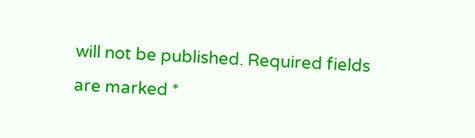will not be published. Required fields are marked *